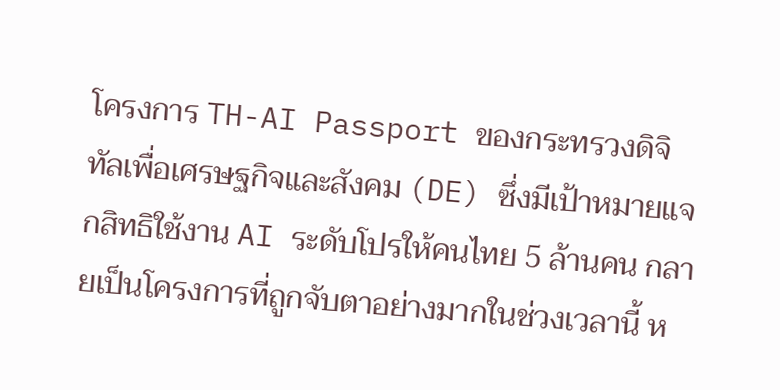โครงการ TH-AI Passport ของกระทรวงดิจิทัลเพื่อเศรษฐกิจและสังคม (DE) ซึ่งมีเป้าหมายแจกสิทธิใช้งาน AI ระดับโปรให้คนไทย 5 ล้านคน กลายเป็นโครงการที่ถูกจับตาอย่างมากในช่วงเวลานี้ ห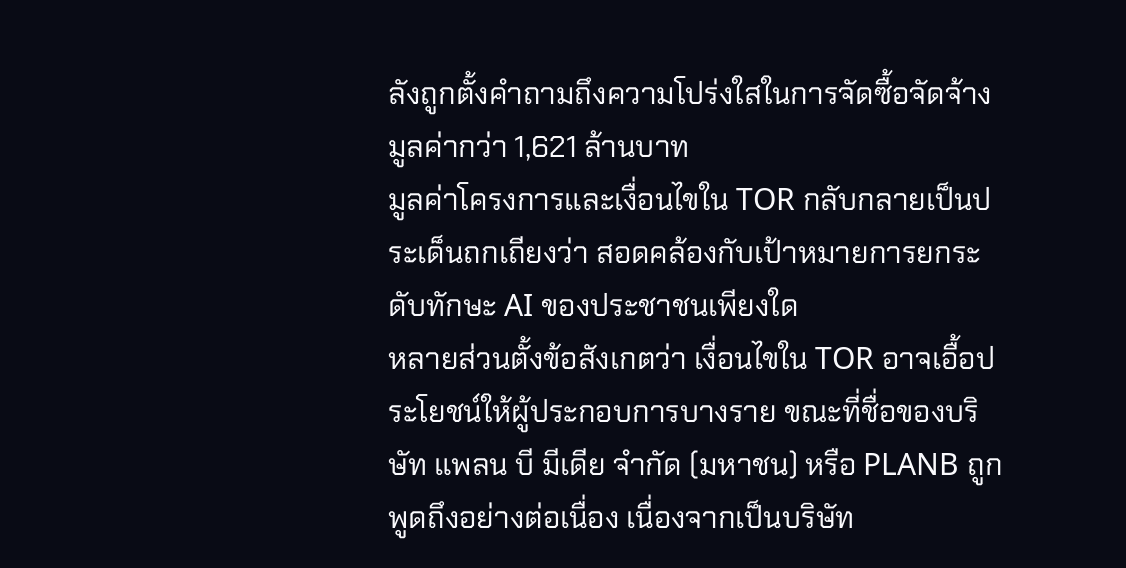ลังถูกตั้งคำถามถึงความโปร่งใสในการจัดซื้อจัดจ้าง มูลค่ากว่า 1,621 ล้านบาท
มูลค่าโครงการและเงื่อนไขใน TOR กลับกลายเป็นประเด็นถกเถียงว่า สอดคล้องกับเป้าหมายการยกระดับทักษะ AI ของประชาชนเพียงใด
หลายส่วนตั้งข้อสังเกตว่า เงื่อนไขใน TOR อาจเอื้อประโยชน์ให้ผู้ประกอบการบางราย ขณะที่ชื่อของบริษัท แพลน บี มีเดีย จำกัด (มหาชน) หรือ PLANB ถูกพูดถึงอย่างต่อเนื่อง เนื่องจากเป็นบริษัท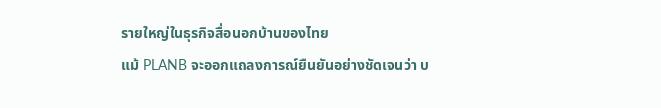รายใหญ่ในธุรกิจสื่อนอกบ้านของไทย
แม้ PLANB จะออกแถลงการณ์ยืนยันอย่างชัดเจนว่า บ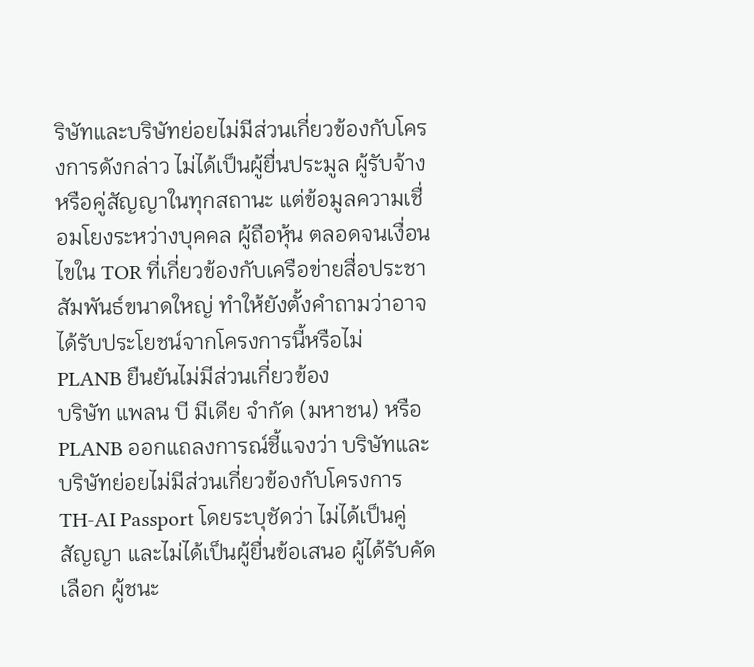ริษัทและบริษัทย่อยไม่มีส่วนเกี่ยวข้องกับโครงการดังกล่าว ไม่ได้เป็นผู้ยื่นประมูล ผู้รับจ้าง หรือคู่สัญญาในทุกสถานะ แต่ข้อมูลความเชื่อมโยงระหว่างบุคคล ผู้ถือหุ้น ตลอดจนเงื่อนไขใน TOR ที่เกี่ยวข้องกับเครือข่ายสื่อประชาสัมพันธ์ขนาดใหญ่ ทำให้ยังตั้งคำถามว่าอาจได้รับประโยชน์จากโครงการนี้หรือไม่
PLANB ยืนยันไม่มีส่วนเกี่ยวข้อง
บริษัท แพลน บี มีเดีย จำกัด (มหาชน) หรือ PLANB ออกแถลงการณ์ชี้แจงว่า บริษัทและบริษัทย่อยไม่มีส่วนเกี่ยวข้องกับโครงการ TH-AI Passport โดยระบุชัดว่า ไม่ได้เป็นคู่สัญญา และไม่ได้เป็นผู้ยื่นข้อเสนอ ผู้ได้รับคัดเลือก ผู้ชนะ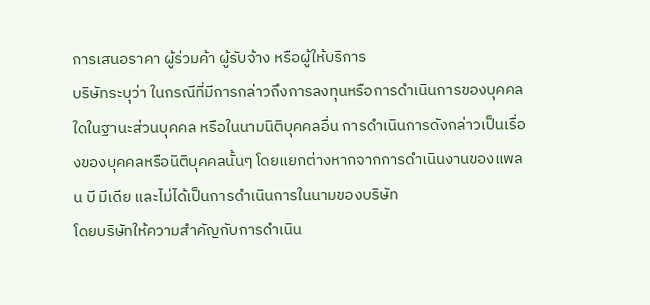การเสนอราคา ผู้ร่วมค้า ผู้รับจ้าง หรือผู้ให้บริการ
บริษัทระบุว่า ในกรณีที่มีการกล่าวถึงการลงทุนหรือการดำเนินการของบุคคลใดในฐานะส่วนบุคคล หรือในนามนิติบุคคลอื่น การดำเนินการดังกล่าวเป็นเรื่องของบุคคลหรือนิติบุคคลนั้นๆ โดยแยกต่างหากจากการดำเนินงานของแพลน บี มีเดีย และไม่ได้เป็นการดำเนินการในนามของบริษัท
โดยบริษัทให้ความสำคัญกับการดำเนิน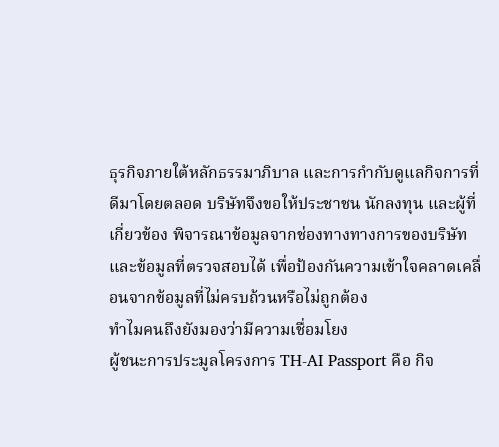ธุรกิจภายใต้หลักธรรมาภิบาล และการกำกับดูแลกิจการที่ดีมาโดยตลอด บริษัทจึงขอให้ประชาชน นักลงทุน และผู้ที่เกี่ยวข้อง พิจารณาข้อมูลจากช่องทางทางการของบริษัท และข้อมูลที่ตรวจสอบได้ เพื่อป้องกันความเข้าใจคลาดเคลื่อนจากข้อมูลที่ไม่ครบถ้วนหรือไม่ถูกต้อง
ทำไมคนถึงยังมองว่ามีความเชื่อมโยง
ผู้ชนะการประมูลโครงการ TH-AI Passport คือ กิจ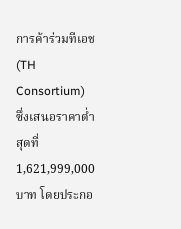การค้าร่วมทีเอช (TH Consortium) ซึ่งเสนอราคาต่ำสุดที่ 1,621,999,000 บาท โดยประกอ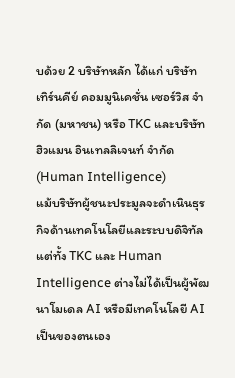บด้วย 2 บริษัทหลัก ได้แก่ บริษัท เทิร์นคีย์ คอมมูนิเคชั่น เซอร์วิส จำกัด (มหาชน) หรือ TKC และบริษัท ฮิวแมน อินเทลลิเจนท์ จำกัด (Human Intelligence)
แม้บริษัทผู้ชนะประมูลจะดำเนินธุรกิจด้านเทคโนโลยีและระบบดิจิทัล แต่ทั้ง TKC และ Human Intelligence ต่างไม่ได้เป็นผู้พัฒนาโมเดล AI หรือมีเทคโนโลยี AI เป็นของตนเอง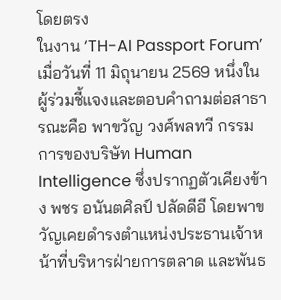โดยตรง
ในงาน ‘TH-AI Passport Forum’ เมื่อวันที่ 11 มิถุนายน 2569 หนึ่งในผู้ร่วมชี้แจงและตอบคำถามต่อสาธารณะคือ พาขวัญ วงศ์พลทวี กรรมการของบริษัท Human Intelligence ซึ่งปรากฏตัวเคียงข้าง พชร อนันตศิลป์ ปลัดดีอี โดยพาขวัญเคยดำรงตำแหน่งประธานเจ้าหน้าที่บริหารฝ่ายการตลาด และพันธ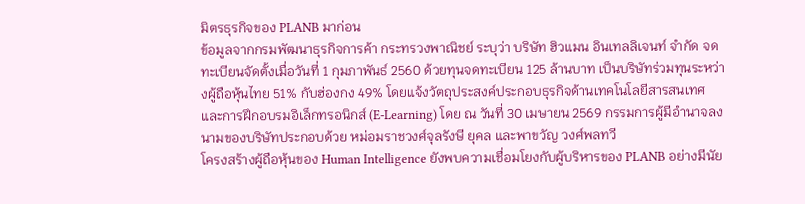มิตรธุรกิจของ PLANB มาก่อน
ข้อมูลจากกรมพัฒนาธุรกิจการค้า กระทรวงพาณิชย์ ระบุว่า บริษัท ฮิวแมน อินเทลลิเจนท์ จำกัด จดทะเบียนจัดตั้งเมื่อวันที่ 1 กุมภาพันธ์ 2560 ด้วยทุนจดทะเบียน 125 ล้านบาท เป็นบริษัทร่วมทุนระหว่างผู้ถือหุ้นไทย 51% กับฮ่องกง 49% โดยแจ้งวัตถุประสงค์ประกอบธุรกิจด้านเทคโนโลยีสารสนเทศ และการฝึกอบรมอิเล็กทรอนิกส์ (E-Learning) โดย ณ วันที่ 30 เมษายน 2569 กรรมการผู้มีอำนาจลงนามของบริษัทประกอบด้วย หม่อมราชวงศ์จุลรังษี ยุคล และพาขวัญ วงศ์พลทวี
โครงสร้างผู้ถือหุ้นของ Human Intelligence ยังพบความเชื่อมโยงกับผู้บริหารของ PLANB อย่างมีนัย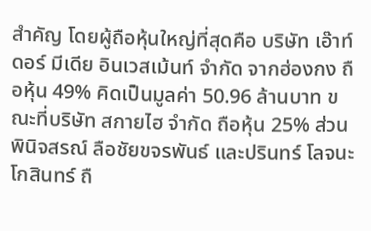สำคัญ โดยผู้ถือหุ้นใหญ่ที่สุดคือ บริษัท เอ๊าท์ดอร์ มีเดีย อินเวสเม้นท์ จำกัด จากฮ่องกง ถือหุ้น 49% คิดเป็นมูลค่า 50.96 ล้านบาท ขณะที่บริษัท สกายไฮ จำกัด ถือหุ้น 25% ส่วน พินิจสรณ์ ลือชัยขจรพันธ์ และปรินทร์ โลจนะโกสินทร์ ถื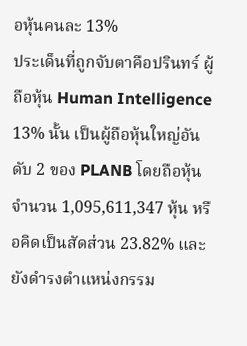อหุ้นคนละ 13%
ประเด็นที่ถูกจับตาคือปรินทร์ ผู้ถือหุ้น Human Intelligence 13% นั้น เป็นผู้ถือหุ้นใหญ่อันดับ 2 ของ PLANB โดยถือหุ้นจำนวน 1,095,611,347 หุ้น หรือคิดเป็นสัดส่วน 23.82% และยังดำรงตำแหน่งกรรม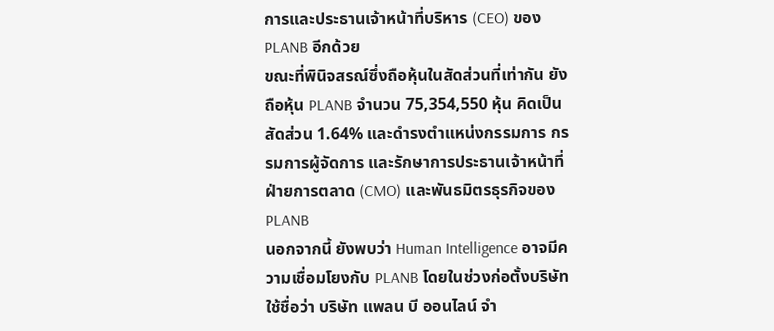การและประธานเจ้าหน้าที่บริหาร (CEO) ของ PLANB อีกด้วย
ขณะที่พินิจสรณ์ซึ่งถือหุ้นในสัดส่วนที่เท่ากัน ยังถือหุ้น PLANB จำนวน 75,354,550 หุ้น คิดเป็นสัดส่วน 1.64% และดำรงตำแหน่งกรรมการ กรรมการผู้จัดการ และรักษาการประธานเจ้าหน้าที่ฝ่ายการตลาด (CMO) และพันธมิตรธุรกิจของ PLANB
นอกจากนี้ ยังพบว่า Human Intelligence อาจมีความเชื่อมโยงกับ PLANB โดยในช่วงก่อตั้งบริษัทใช้ชื่อว่า บริษัท แพลน บี ออนไลน์ จำ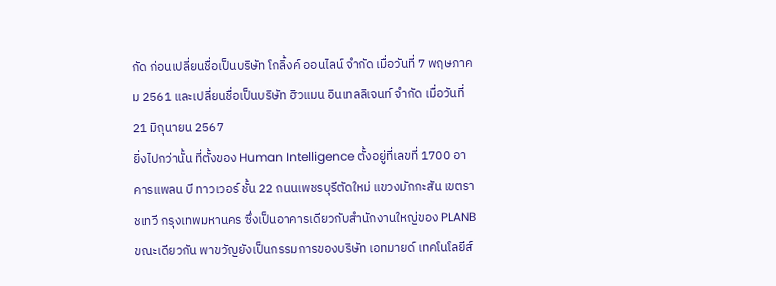กัด ก่อนเปลี่ยนชื่อเป็นบริษัท โกลิ้งค์ ออนไลน์ จำกัด เมื่อวันที่ 7 พฤษภาคม 2561 และเปลี่ยนชื่อเป็นบริษัท ฮิวแมน อินเทลลิเจนท์ จำกัด เมื่อวันที่ 21 มิถุนายน 2567
ยิ่งไปกว่านั้น ที่ตั้งของ Human Intelligence ตั้งอยู่ที่เลขที่ 1700 อาคารแพลน บี ทาวเวอร์ ชั้น 22 ถนนเพชรบุรีตัดใหม่ แขวงมักกะสัน เขตราชเทวี กรุงเทพมหานคร ซึ่งเป็นอาคารเดียวกับสำนักงานใหญ่ของ PLANB ขณะเดียวกัน พาขวัญยังเป็นกรรมการของบริษัท เอทมายด์ เทคโนโลยีส์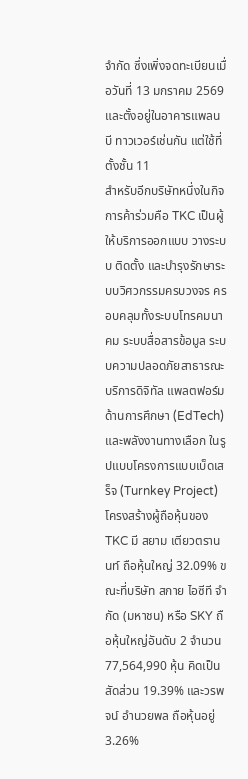จำกัด ซึ่งเพิ่งจดทะเบียนเมื่อวันที่ 13 มกราคม 2569 และตั้งอยู่ในอาคารแพลน บี ทาวเวอร์เช่นกัน แต่ใช้ที่ตั้งชั้น 11
สำหรับอีกบริษัทหนึ่งในกิจการค้าร่วมคือ TKC เป็นผู้ให้บริการออกแบบ วางระบบ ติดตั้ง และบำรุงรักษาระบบวิศวกรรมครบวงจร ครอบคลุมทั้งระบบโทรคมนาคม ระบบสื่อสารข้อมูล ระบบความปลอดภัยสาธารณะ บริการดิจิทัล แพลตฟอร์มด้านการศึกษา (EdTech) และพลังงานทางเลือก ในรูปแบบโครงการแบบเบ็ดเสร็จ (Turnkey Project)
โครงสร้างผู้ถือหุ้นของ TKC มี สยาม เตียวตรานนท์ ถือหุ้นใหญ่ 32.09% ขณะที่บริษัท สกาย ไอซีที จำกัด (มหาชน) หรือ SKY ถือหุ้นใหญ่อันดับ 2 จำนวน 77,564,990 หุ้น คิดเป็นสัดส่วน 19.39% และวรพจน์ อำนวยพล ถือหุ้นอยู่ 3.26%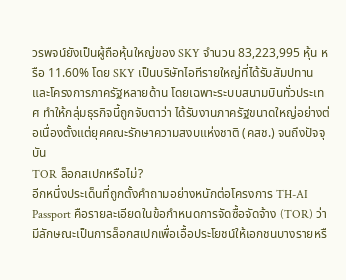วรพจน์ยังเป็นผู้ถือหุ้นใหญ่ของ SKY จำนวน 83,223,995 หุ้น หรือ 11.60% โดย SKY เป็นบริษัทไอทีรายใหญ่ที่ได้รับสัมปทานและโครงการภาครัฐหลายด้าน โดยเฉพาะระบบสนามบินทั่วประเทศ ทำให้กลุ่มธุรกิจนี้ถูกจับตาว่า ได้รับงานภาครัฐขนาดใหญ่อย่างต่อเนื่องตั้งแต่ยุคคณะรักษาความสงบแห่งชาติ (คสช.) จนถึงปัจจุบัน
TOR ล็อกสเปกหรือไม่?
อีกหนึ่งประเด็นที่ถูกตั้งคำถามอย่างหนักต่อโครงการ TH-AI Passport คือรายละเอียดในข้อกำหนดการจัดซื้อจัดจ้าง (TOR) ว่ามีลักษณะเป็นการล็อกสเปกเพื่อเอื้อประโยชน์ให้เอกชนบางรายหรื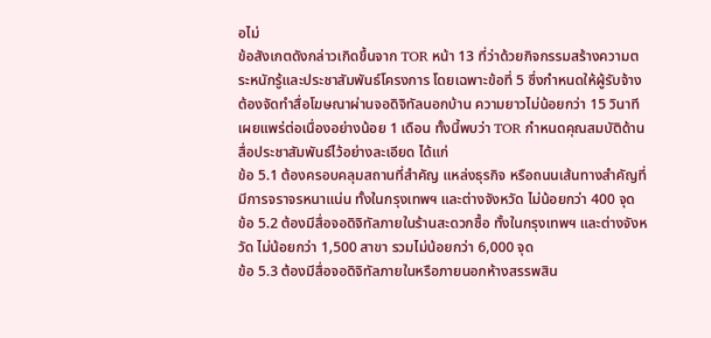อไม่
ข้อสังเกตดังกล่าวเกิดขึ้นจาก TOR หน้า 13 ที่ว่าด้วยกิจกรรมสร้างความตระหนักรู้และประชาสัมพันธ์โครงการ โดยเฉพาะข้อที่ 5 ซึ่งกำหนดให้ผู้รับจ้างต้องจัดทำสื่อโฆษณาผ่านจอดิจิทัลนอกบ้าน ความยาวไม่น้อยกว่า 15 วินาที เผยแพร่ต่อเนื่องอย่างน้อย 1 เดือน ทั้งนี้พบว่า TOR กำหนดคุณสมบัติด้านสื่อประชาสัมพันธ์ไว้อย่างละเอียด ได้แก่
ข้อ 5.1 ต้องครอบคลุมสถานที่สำคัญ แหล่งธุรกิจ หรือถนนเส้นทางสำคัญที่มีการจราจรหนาแน่น ทั้งในกรุงเทพฯ และต่างจังหวัด ไม่น้อยกว่า 400 จุด
ข้อ 5.2 ต้องมีสื่อจอดิจิทัลภายในร้านสะดวกซื้อ ทั้งในกรุงเทพฯ และต่างจังหวัด ไม่น้อยกว่า 1,500 สาขา รวมไม่น้อยกว่า 6,000 จุด
ข้อ 5.3 ต้องมีสื่อจอดิจิทัลภายในหรือภายนอกห้างสรรพสิน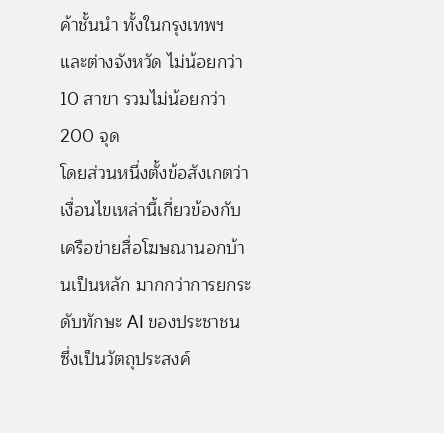ค้าชั้นนำ ทั้งในกรุงเทพฯ และต่างจังหวัด ไม่น้อยกว่า 10 สาขา รวมไม่น้อยกว่า 200 จุด
โดยส่วนหนึ่งตั้งข้อสังเกตว่า เงื่อนไขเหล่านี้เกี่ยวข้องกับเครือข่ายสื่อโฆษณานอกบ้านเป็นหลัก มากกว่าการยกระดับทักษะ AI ของประชาชน ซึ่งเป็นวัตถุประสงค์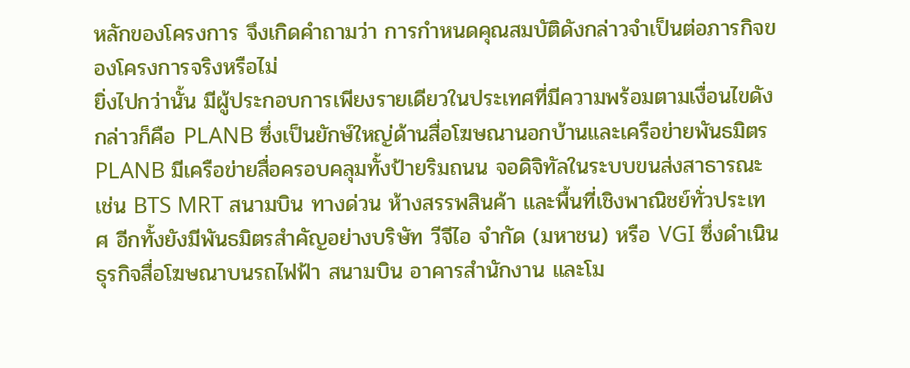หลักของโครงการ จึงเกิดคำถามว่า การกำหนดคุณสมบัติดังกล่าวจำเป็นต่อภารกิจของโครงการจริงหรือไม่
ยิ่งไปกว่านั้น มีผู้ประกอบการเพียงรายเดียวในประเทศที่มีความพร้อมตามเงื่อนไขดังกล่าวก็คือ PLANB ซึ่งเป็นยักษ์ใหญ่ด้านสื่อโฆษณานอกบ้านและเครือข่ายพันธมิตร
PLANB มีเครือข่ายสื่อครอบคลุมทั้งป้ายริมถนน จอดิจิทัลในระบบขนส่งสาธารณะ เช่น BTS MRT สนามบิน ทางด่วน ห้างสรรพสินค้า และพื้นที่เชิงพาณิชย์ทั่วประเทศ อีกทั้งยังมีพันธมิตรสำคัญอย่างบริษัท วีจีไอ จำกัด (มหาชน) หรือ VGI ซึ่งดำเนินธุรกิจสื่อโฆษณาบนรถไฟฟ้า สนามบิน อาคารสำนักงาน และโม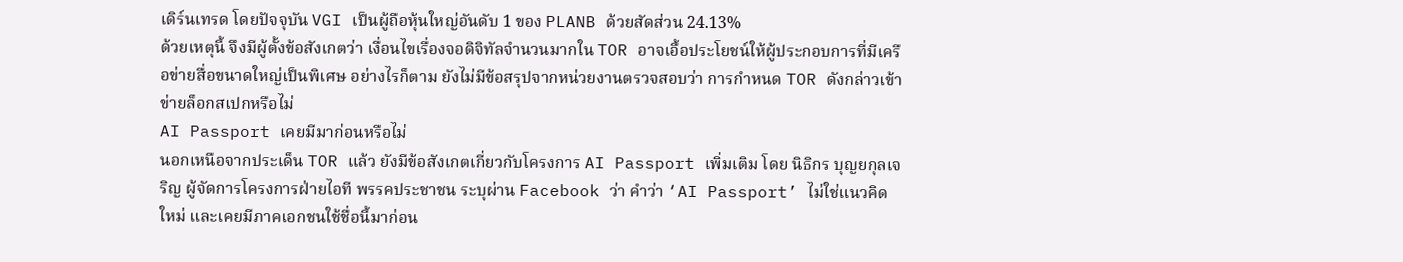เดิร์นเทรด โดยปัจจุบัน VGI เป็นผู้ถือหุ้นใหญ่อันดับ 1 ของ PLANB ด้วยสัดส่วน 24.13%
ด้วยเหตุนี้ จึงมีผู้ตั้งข้อสังเกตว่า เงื่อนไขเรื่องจอดิจิทัลจำนวนมากใน TOR อาจเอื้อประโยชน์ให้ผู้ประกอบการที่มีเครือข่ายสื่อขนาดใหญ่เป็นพิเศษ อย่างไรก็ตาม ยังไม่มีข้อสรุปจากหน่วยงานตรวจสอบว่า การกำหนด TOR ดังกล่าวเข้าข่ายล็อกสเปกหรือไม่
AI Passport เคยมีมาก่อนหรือไม่
นอกเหนือจากประเด็น TOR แล้ว ยังมีข้อสังเกตเกี่ยวกับโครงการ AI Passport เพิ่มเติม โดย นิธิกร บุญยกุลเจริญ ผู้จัดการโครงการฝ่ายไอที พรรคประชาชน ระบุผ่าน Facebook ว่า คำว่า ‘AI Passport’ ไม่ใช่แนวคิดใหม่ และเคยมีภาคเอกชนใช้ชื่อนี้มาก่อน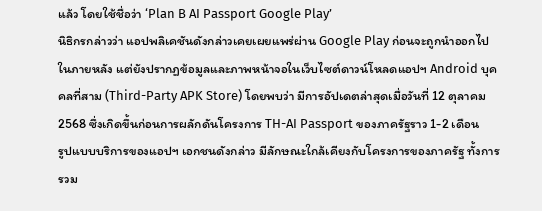แล้ว โดยใช้ชื่อว่า ‘Plan B AI Passport Google Play’
นิธิกรกล่าวว่า แอปพลิเคชันดังกล่าวเคยเผยแพร่ผ่าน Google Play ก่อนจะถูกนำออกไปในภายหลัง แต่ยังปรากฏข้อมูลและภาพหน้าจอในเว็บไซต์ดาวน์โหลดแอปฯ Android บุคคลที่สาม (Third-Party APK Store) โดยพบว่า มีการอัปเดตล่าสุดเมื่อวันที่ 12 ตุลาคม 2568 ซึ่งเกิดขึ้นก่อนการผลักดันโครงการ TH-AI Passport ของภาครัฐราว 1-2 เดือน
รูปแบบบริการของแอปฯ เอกชนดังกล่าว มีลักษณะใกล้เคียงกับโครงการของภาครัฐ ทั้งการรวม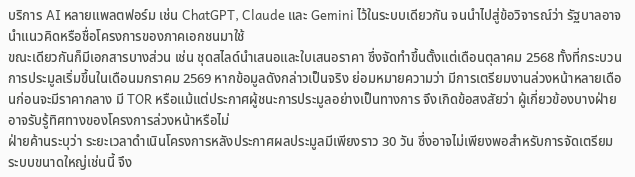บริการ AI หลายแพลตฟอร์ม เช่น ChatGPT, Claude และ Gemini ไว้ในระบบเดียวกัน จนนำไปสู่ข้อวิจารณ์ว่า รัฐบาลอาจนำแนวคิดหรือชื่อโครงการของภาคเอกชนมาใช้
ขณะเดียวกันก็มีเอกสารบางส่วน เช่น ชุดสไลด์นำเสนอและใบเสนอราคา ซึ่งจัดทำขึ้นตั้งแต่เดือนตุลาคม 2568 ทั้งที่กระบวนการประมูลเริ่มขึ้นในเดือนมกราคม 2569 หากข้อมูลดังกล่าวเป็นจริง ย่อมหมายความว่า มีการเตรียมงานล่วงหน้าหลายเดือนก่อนจะมีราคากลาง มี TOR หรือแม้แต่ประกาศผู้ชนะการประมูลอย่างเป็นทางการ จึงเกิดข้อสงสัยว่า ผู้เกี่ยวข้องบางฝ่ายอาจรับรู้ทิศทางของโครงการล่วงหน้าหรือไม่
ฝ่ายค้านระบุว่า ระยะเวลาดำเนินโครงการหลังประกาศผลประมูลมีเพียงราว 30 วัน ซึ่งอาจไม่เพียงพอสำหรับการจัดเตรียมระบบขนาดใหญ่เช่นนี้ จึง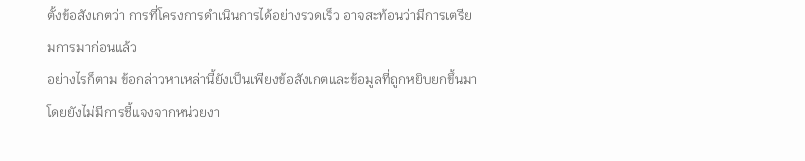ตั้งข้อสังเกตว่า การที่โครงการดำเนินการได้อย่างรวดเร็ว อาจสะท้อนว่ามีการเตรียมการมาก่อนแล้ว
อย่างไรก็ตาม ข้อกล่าวหาเหล่านี้ยังเป็นเพียงข้อสังเกตและข้อมูลที่ถูกหยิบยกขึ้นมา โดยยังไม่มีการชี้แจงจากหน่วยงา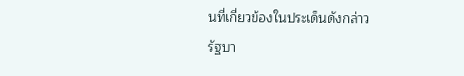นที่เกี่ยวข้องในประเด็นดังกล่าว
รัฐบา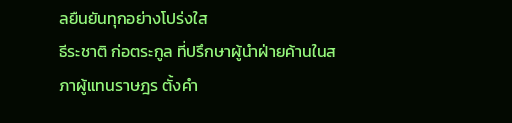ลยืนยันทุกอย่างโปร่งใส
ธีระชาติ ก่อตระกูล ที่ปรึกษาผู้นำฝ่ายค้านในสภาผู้แทนราษฎร ตั้งคำ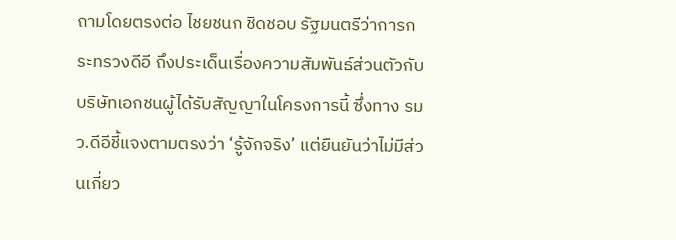ถามโดยตรงต่อ ไชยชนก ชิดชอบ รัฐมนตรีว่าการกระทรวงดีอี ถึงประเด็นเรื่องความสัมพันธ์ส่วนตัวกับบริษัทเอกชนผู้ได้รับสัญญาในโครงการนี้ ซึ่งทาง รมว.ดีอีชี้แจงตามตรงว่า ‘รู้จักจริง’ แต่ยืนยันว่าไม่มีส่วนเกี่ยว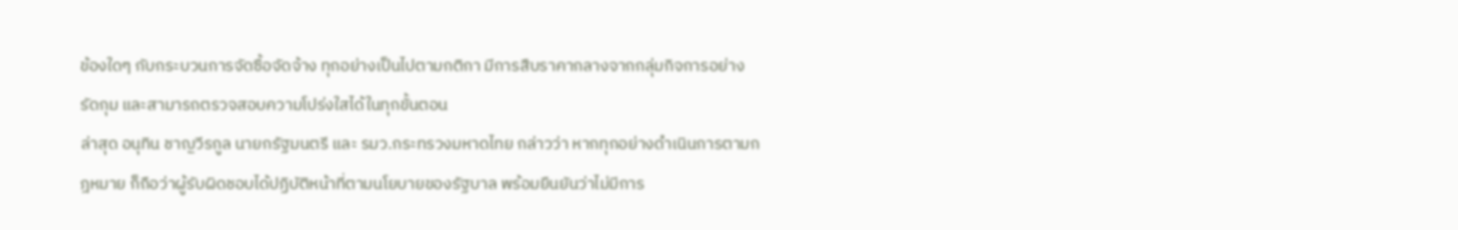ข้องใดๆ กับกระบวนการจัดซื้อจัดจ้าง ทุกอย่างเป็นไปตามกติกา มีการสืบราคากลางจากกลุ่มกิจการอย่างรัดกุม และสามารถตรวจสอบความโปร่งใสได้ในทุกขั้นตอน
ล่าสุด อนุทิน ชาญวีรกูล นายกรัฐมนตรี และ รมว.กระทรวงมหาดไทย กล่าวว่า หากทุกอย่างดำเนินการตามกฎหมาย ก็ถือว่าผู้รับผิดชอบได้ปฏิบัติหน้าที่ตามนโยบายของรัฐบาล พร้อมยืนยันว่าไม่มีการ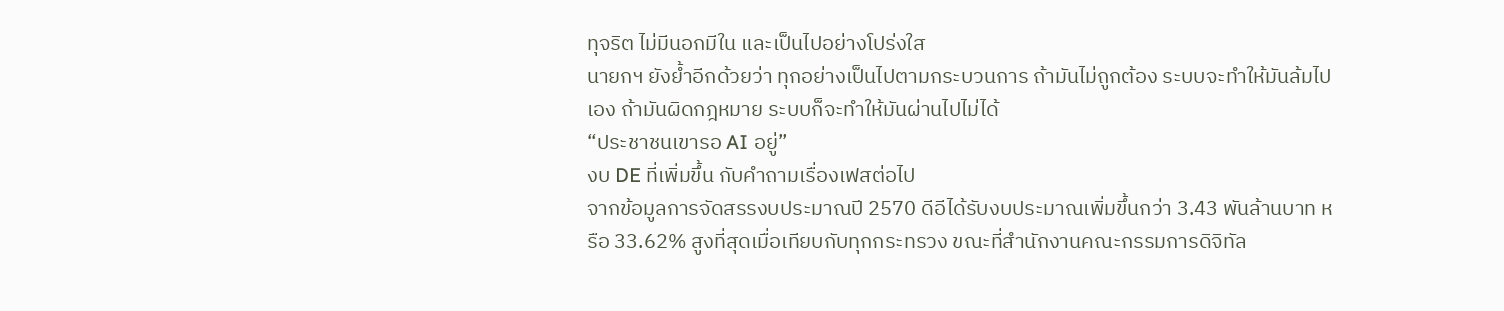ทุจริต ไม่มีนอกมีใน และเป็นไปอย่างโปร่งใส
นายกฯ ยังย้ำอีกด้วยว่า ทุกอย่างเป็นไปตามกระบวนการ ถ้ามันไม่ถูกต้อง ระบบจะทำให้มันล้มไปเอง ถ้ามันผิดกฎหมาย ระบบก็จะทำให้มันผ่านไปไม่ได้
“ประชาชนเขารอ AI อยู่”
งบ DE ที่เพิ่มขึ้น กับคำถามเรื่องเฟสต่อไป
จากข้อมูลการจัดสรรงบประมาณปี 2570 ดีอีได้รับงบประมาณเพิ่มขึ้นกว่า 3.43 พันล้านบาท หรือ 33.62% สูงที่สุดเมื่อเทียบกับทุกกระทรวง ขณะที่สำนักงานคณะกรรมการดิจิทัล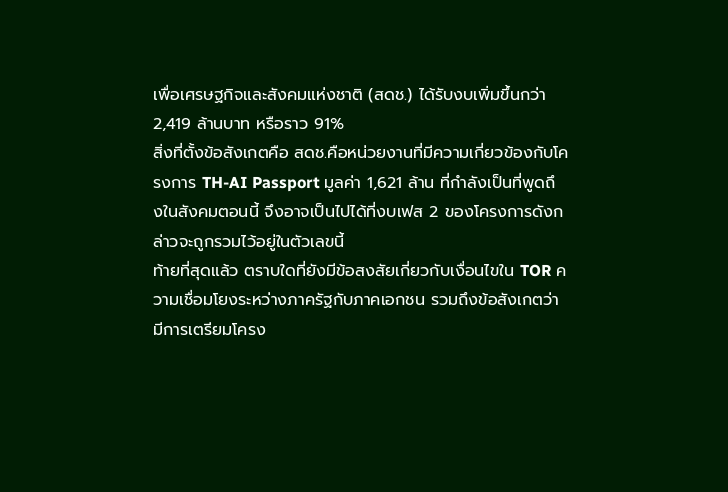เพื่อเศรษฐกิจและสังคมแห่งชาติ (สดช.) ได้รับงบเพิ่มขึ้นกว่า 2,419 ล้านบาท หรือราว 91%
สิ่งที่ตั้งข้อสังเกตคือ สดช.คือหน่วยงานที่มีความเกี่ยวข้องกับโครงการ TH-AI Passport มูลค่า 1,621 ล้าน ที่กำลังเป็นที่พูดถึงในสังคมตอนนี้ จึงอาจเป็นไปได้ที่งบเฟส 2 ของโครงการดังกล่าวจะถูกรวมไว้อยู่ในตัวเลขนี้
ท้ายที่สุดแล้ว ตราบใดที่ยังมีข้อสงสัยเกี่ยวกับเงื่อนไขใน TOR ความเชื่อมโยงระหว่างภาครัฐกับภาคเอกชน รวมถึงข้อสังเกตว่า มีการเตรียมโครง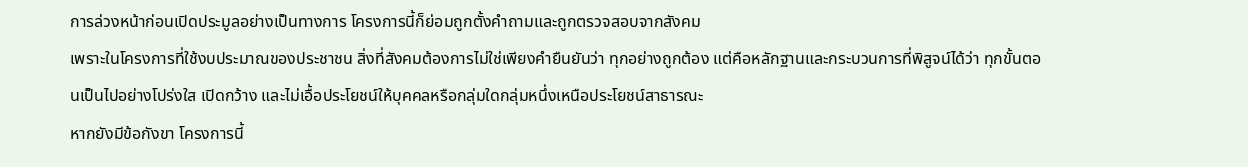การล่วงหน้าก่อนเปิดประมูลอย่างเป็นทางการ โครงการนี้ก็ย่อมถูกตั้งคำถามและถูกตรวจสอบจากสังคม
เพราะในโครงการที่ใช้งบประมาณของประชาชน สิ่งที่สังคมต้องการไม่ใช่เพียงคำยืนยันว่า ทุกอย่างถูกต้อง แต่คือหลักฐานและกระบวนการที่พิสูจน์ได้ว่า ทุกขั้นตอนเป็นไปอย่างโปร่งใส เปิดกว้าง และไม่เอื้อประโยชน์ให้บุคคลหรือกลุ่มใดกลุ่มหนึ่งเหนือประโยชน์สาธารณะ
หากยังมีข้อกังขา โครงการนี้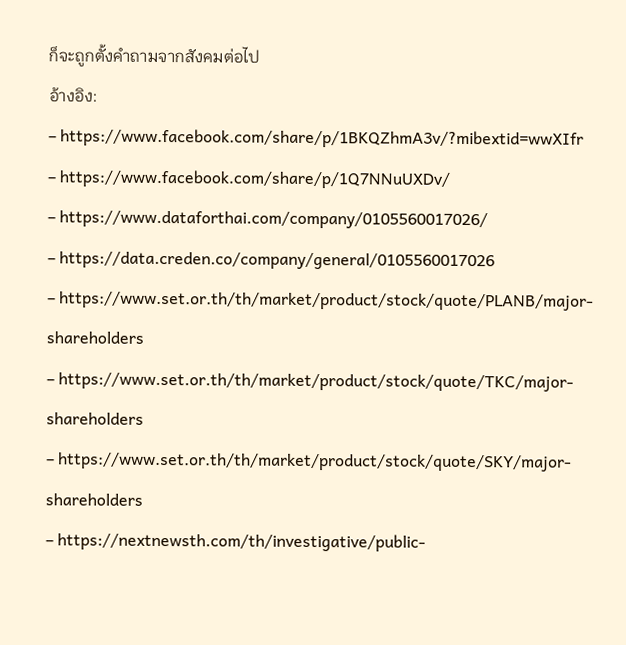ก็จะถูกตั้งคำถามจากสังคมต่อไป
อ้างอิง:
– https://www.facebook.com/share/p/1BKQZhmA3v/?mibextid=wwXIfr
– https://www.facebook.com/share/p/1Q7NNuUXDv/
– https://www.dataforthai.com/company/0105560017026/
– https://data.creden.co/company/general/0105560017026
– https://www.set.or.th/th/market/product/stock/quote/PLANB/major-shareholders
– https://www.set.or.th/th/market/product/stock/quote/TKC/major-shareholders
– https://www.set.or.th/th/market/product/stock/quote/SKY/major-shareholders
– https://nextnewsth.com/th/investigative/public-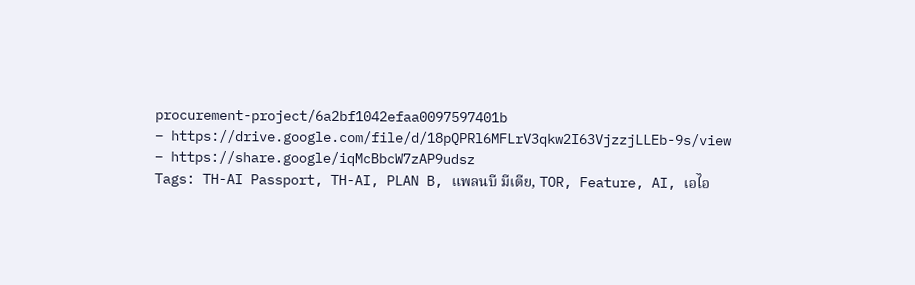procurement-project/6a2bf1042efaa0097597401b
– https://drive.google.com/file/d/18pQPRl6MFLrV3qkw2I63VjzzjLLEb-9s/view
– https://share.google/iqMcBbcW7zAP9udsz
Tags: TH-AI Passport, TH-AI, PLAN B, แพลนบี มีเดีย, TOR, Feature, AI, เอไอ